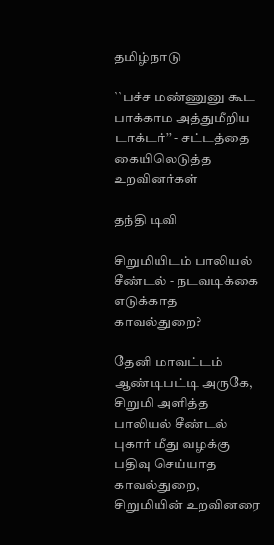தமிழ்நாடு

``பச்ச மண்ணுனு கூட பாக்காம அத்துமீறிய டாக்டர்’’ - சட்டத்தை கையிலெடுத்த உறவினர்கள்

தந்தி டிவி

சிறுமியிடம் பாலியல் சீண்டல் - நடவடிக்கை எடுக்காத காவல்துறை?

தேனி மாவட்டம் ஆண்டிபட்டி அருகே, சிறுமி அளித்த பாலியல் சீண்டல் புகார் மீது வழக்கு பதிவு செய்யாத காவல்துறை, சிறுமியின் உறவினரை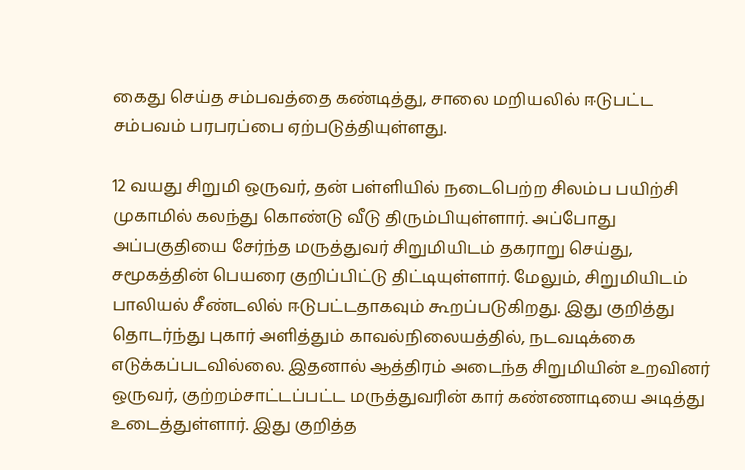கைது செய்த சம்பவத்தை கண்டித்து, சாலை மறியலில் ஈடுபட்ட சம்பவம் பரபரப்பை ஏற்படுத்தியுள்ளது.

12 வயது சிறுமி ஒருவர், தன் பள்ளியில் நடைபெற்ற சிலம்ப பயிற்சி முகாமில் கலந்து கொண்டு வீடு திரும்பியுள்ளார். அப்போது அப்பகுதியை சேர்ந்த மருத்துவர் சிறுமியிடம் தகராறு செய்து, சமூகத்தின் பெயரை குறிப்பிட்டு திட்டியுள்ளார். மேலும், சிறுமியிடம் பாலியல் சீண்டலில் ஈடுபட்டதாகவும் கூறப்படுகிறது. இது குறித்து தொடர்ந்து புகார் அளித்தும் காவல்நிலையத்தில், நடவடிக்கை எடுக்கப்படவில்லை. இதனால் ஆத்திரம் அடைந்த சிறுமியின் உறவினர் ஒருவர், குற்றம்சாட்டப்பட்ட மருத்துவரின் கார் கண்ணாடியை அடித்து உடைத்துள்ளார். இது குறித்த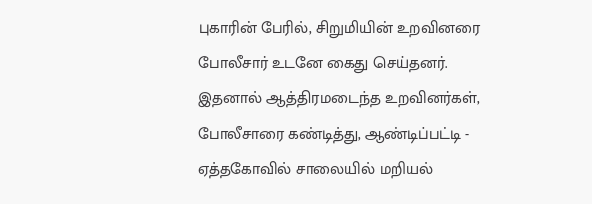புகாரின் பேரில், சிறுமியின் உறவினரை போலீசார் உடனே கைது செய்தனர். இதனால் ஆத்திரமடைந்த உறவினர்கள், போலீசாரை கண்டித்து, ஆண்டிப்பட்டி - ஏத்தகோவில் சாலையில் மறியல்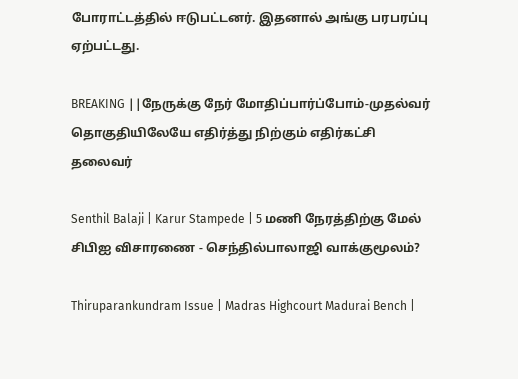போராட்டத்தில் ஈடுபட்டனர். இதனால் அங்கு பரபரப்பு ஏற்பட்டது.

BREAKING ||நேருக்கு நேர் மோதிப்பார்ப்போம்-முதல்வர் தொகுதியிலேயே எதிர்த்து நிற்கும் எதிர்கட்சி தலைவர்

Senthil Balaji | Karur Stampede | 5 மணி நேரத்திற்கு மேல் சிபிஐ விசாரணை - செந்தில்பாலாஜி வாக்குமூலம்?

Thiruparankundram Issue | Madras Highcourt Madurai Bench |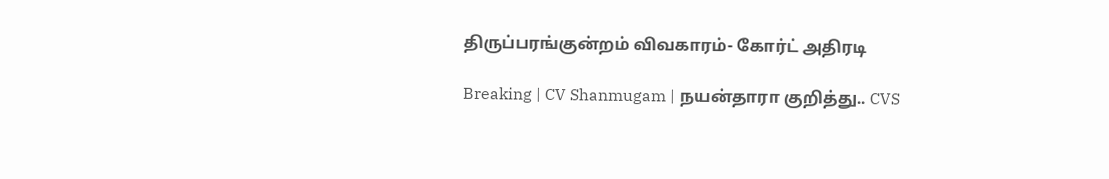திருப்பரங்குன்றம் விவகாரம்- கோர்ட் அதிரடி

Breaking | CV Shanmugam | நயன்தாரா குறித்து.. CVS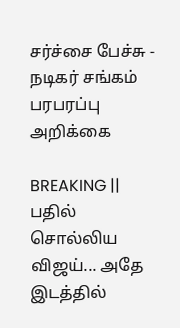சர்ச்சை பேச்சு - நடிகர் சங்கம் பரபரப்பு அறிக்கை

BREAKING || பதில் சொல்லிய விஜய்... அதே இடத்தில்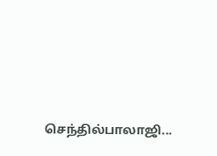செந்தில்பாலாஜி...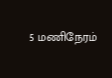5 மணிநேரம்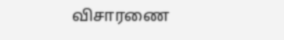விசாரணை